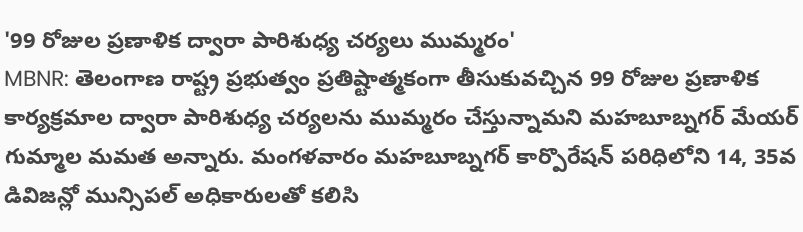'99 రోజుల ప్రణాళిక ద్వారా పారిశుధ్య చర్యలు ముమ్మరం'
MBNR: తెలంగాణ రాష్ట్ర ప్రభుత్వం ప్రతిష్టాత్మకంగా తీసుకువచ్చిన 99 రోజుల ప్రణాళిక కార్యక్రమాల ద్వారా పారిశుధ్య చర్యలను ముమ్మరం చేస్తున్నామని మహబూబ్నగర్ మేయర్ గుమ్మాల మమత అన్నారు. మంగళవారం మహబూబ్నగర్ కార్పొరేషన్ పరిధిలోని 14, 35వ డివిజన్లో మున్సిపల్ అధికారులతో కలిసి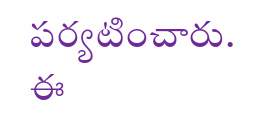పర్యటించారు. ఈ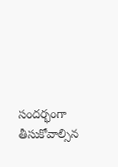సందర్భంగా తీసుకోవాల్సిన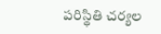పరిస్థితి చర్యల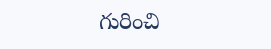గురించి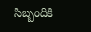సిబ్బందికి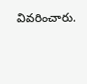వివరించారు.